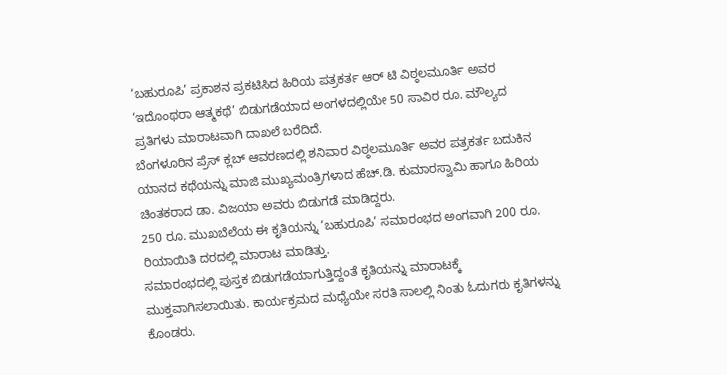‘ಬಹುರೂಪಿ’ ಪ್ರಕಾಶನ ಪ್ರಕಟಿಸಿದ ಹಿರಿಯ ಪತ್ರಕರ್ತ ಆರ್ ಟಿ ವಿಠ್ಠಲಮೂರ್ತಿ ಅವರ ‘ಇದೊಂಥರಾ ಆತ್ಮಕಥೆ’ ಬಿಡುಗಡೆಯಾದ ಅಂಗಳದಲ್ಲಿಯೇ 50 ಸಾವಿರ ರೂ. ಮೌಲ್ಯದ ಪ್ರತಿಗಳು ಮಾರಾಟವಾಗಿ ದಾಖಲೆ ಬರೆದಿದೆ.
ಬೆಂಗಳೂರಿನ ಪ್ರೆಸ್ ಕ್ಲಬ್ ಆವರಣದಲ್ಲಿ ಶನಿವಾರ ವಿಠ್ಠಲಮೂರ್ತಿ ಅವರ ಪತ್ರಕರ್ತ ಬದುಕಿನ ಯಾನದ ಕಥೆಯನ್ನು ಮಾಜಿ ಮುಖ್ಯಮಂತ್ರಿಗಳಾದ ಹೆಚ್.ಡಿ. ಕುಮಾರಸ್ವಾಮಿ ಹಾಗೂ ಹಿರಿಯ ಚಿಂತಕರಾದ ಡಾ. ವಿಜಯಾ ಅವರು ಬಿಡುಗಡೆ ಮಾಡಿದ್ದರು.
250 ರೂ. ಮುಖಬೆಲೆಯ ಈ ಕೃತಿಯನ್ನು ‘ಬಹುರೂಪಿ’ ಸಮಾರಂಭದ ಅಂಗವಾಗಿ 200 ರೂ. ರಿಯಾಯಿತಿ ದರದಲ್ಲಿ ಮಾರಾಟ ಮಾಡಿತ್ತು.
ಸಮಾರಂಭದಲ್ಲಿ ಪುಸ್ತಕ ಬಿಡುಗಡೆಯಾಗುತ್ತಿದ್ದಂತೆ ಕೃತಿಯನ್ನು ಮಾರಾಟಕ್ಕೆ ಮುಕ್ತವಾಗಿಸಲಾಯಿತು. ಕಾರ್ಯಕ್ರಮದ ಮಧ್ಯೆಯೇ ಸರತಿ ಸಾಲಲ್ಲಿ ನಿಂತು ಓದುಗರು ಕೃತಿಗಳನ್ನು ಕೊಂಡರು.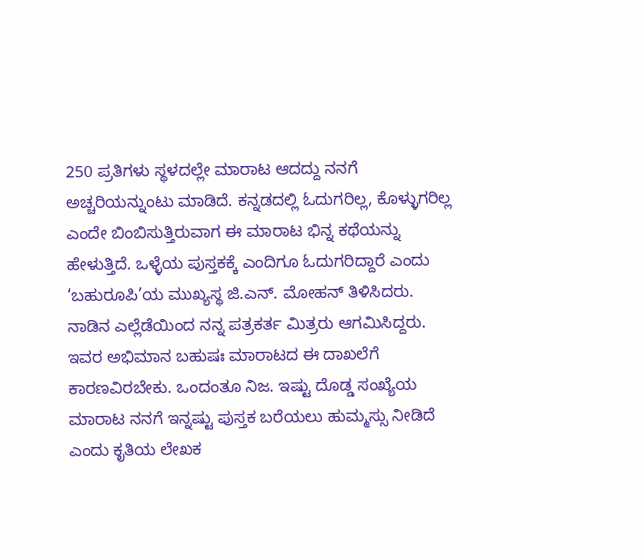250 ಪ್ರತಿಗಳು ಸ್ಥಳದಲ್ಲೇ ಮಾರಾಟ ಆದದ್ದು ನನಗೆ ಅಚ್ಚರಿಯನ್ನುಂಟು ಮಾಡಿದೆ. ಕನ್ನಡದಲ್ಲಿ ಓದುಗರಿಲ್ಲ, ಕೊಳ್ಳುಗರಿಲ್ಲ ಎಂದೇ ಬಿಂಬಿಸುತ್ತಿರುವಾಗ ಈ ಮಾರಾಟ ಭಿನ್ನ ಕಥೆಯನ್ನು ಹೇಳುತ್ತಿದೆ. ಒಳ್ಳೆಯ ಪುಸ್ತಕಕ್ಕೆ ಎಂದಿಗೂ ಓದುಗರಿದ್ದಾರೆ ಎಂದು ‘ಬಹುರೂಪಿ’ಯ ಮುಖ್ಯಸ್ಥ ಜಿ.ಎನ್. ಮೋಹನ್ ತಿಳಿಸಿದರು.
ನಾಡಿನ ಎಲ್ಲೆಡೆಯಿಂದ ನನ್ನ ಪತ್ರಕರ್ತ ಮಿತ್ರರು ಆಗಮಿಸಿದ್ದರು. ಇವರ ಅಭಿಮಾನ ಬಹುಷಃ ಮಾರಾಟದ ಈ ದಾಖಲೆಗೆ ಕಾರಣವಿರಬೇಕು. ಒಂದಂತೂ ನಿಜ. ಇಷ್ಟು ದೊಡ್ಡ ಸಂಖ್ಯೆಯ ಮಾರಾಟ ನನಗೆ ಇನ್ನಷ್ಟು ಪುಸ್ತಕ ಬರೆಯಲು ಹುಮ್ಮಸ್ಸು ನೀಡಿದೆ ಎಂದು ಕೃತಿಯ ಲೇಖಕ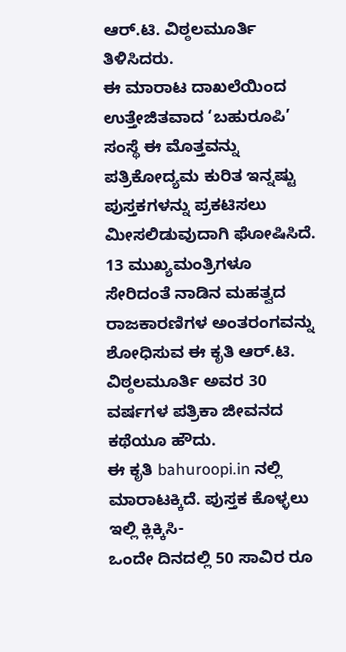ಆರ್.ಟಿ. ವಿಠ್ಠಲಮೂರ್ತಿ ತಿಳಿಸಿದರು.
ಈ ಮಾರಾಟ ದಾಖಲೆಯಿಂದ ಉತ್ತೇಜಿತವಾದ ‘ಬಹುರೂಪಿ’ ಸಂಸ್ಥೆ ಈ ಮೊತ್ತವನ್ನು ಪತ್ರಿಕೋದ್ಯಮ ಕುರಿತ ಇನ್ನಷ್ಟು ಪುಸ್ತಕಗಳನ್ನು ಪ್ರಕಟಿಸಲು ಮೀಸಲಿಡುವುದಾಗಿ ಘೋಷಿಸಿದೆ.
13 ಮುಖ್ಯಮಂತ್ರಿಗಳೂ ಸೇರಿದಂತೆ ನಾಡಿನ ಮಹತ್ವದ ರಾಜಕಾರಣಿಗಳ ಅಂತರಂಗವನ್ನು ಶೋಧಿಸುವ ಈ ಕೃತಿ ಆರ್.ಟಿ. ವಿಠ್ಠಲಮೂರ್ತಿ ಅವರ 30 ವರ್ಷಗಳ ಪತ್ರಿಕಾ ಜೀವನದ ಕಥೆಯೂ ಹೌದು.
ಈ ಕೃತಿ bahuroopi.in ನಲ್ಲಿ ಮಾರಾಟಕ್ಕಿದೆ. ಪುಸ್ತಕ ಕೊಳ್ಳಲು ಇಲ್ಲಿ ಕ್ಲಿಕ್ಕಿಸಿ-
ಒಂದೇ ದಿನದಲ್ಲಿ 50 ಸಾವಿರ ರೂ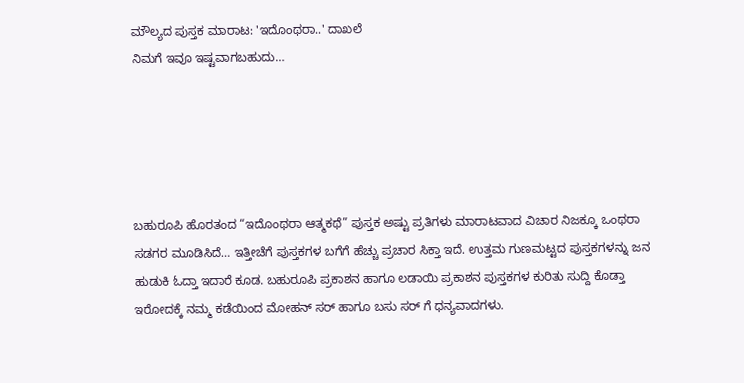ಮೌಲ್ಯದ ಪುಸ್ತಕ ಮಾರಾಟ: 'ಇದೊಂಥರಾ..' ದಾಖಲೆ
ನಿಮಗೆ ಇವೂ ಇಷ್ಟವಾಗಬಹುದು…





ಬಹುರೂಪಿ ಹೊರತಂದ “ಇದೊಂಥರಾ ಆತ್ಮಕಥೆ” ಪುಸ್ತಕ ಅಷ್ಟು ಪ್ರತಿಗಳು ಮಾರಾಟವಾದ ವಿಚಾರ ನಿಜಕ್ಕೂ ಒಂಥರಾ ಸಡಗರ ಮೂಡಿಸಿದೆ… ಇತ್ತೀಚೆಗೆ ಪುಸ್ತಕಗಳ ಬಗೆಗೆ ಹೆಚ್ಚು ಪ್ರಚಾರ ಸಿಕ್ತಾ ಇದೆ. ಉತ್ತಮ ಗುಣಮಟ್ಟದ ಪುಸ್ತಕಗಳನ್ನು ಜನ ಹುಡುಕಿ ಓದ್ತಾ ಇದಾರೆ ಕೂಡ. ಬಹುರೂಪಿ ಪ್ರಕಾಶನ ಹಾಗೂ ಲಡಾಯಿ ಪ್ರಕಾಶನ ಪುಸ್ತಕಗಳ ಕುರಿತು ಸುದ್ದಿ ಕೊಡ್ತಾ ಇರೋದಕ್ಕೆ ನಮ್ಮ ಕಡೆಯಿಂದ ಮೋಹನ್ ಸರ್ ಹಾಗೂ ಬಸು ಸರ್ ಗೆ ಧನ್ಯವಾದಗಳು.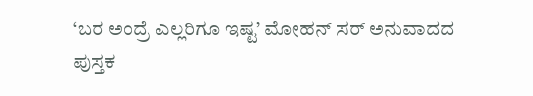‘ಬರ ಅಂದ್ರೆ ಎಲ್ಲರಿಗೂ ಇಷ್ಟ’ ಮೋಹನ್ ಸರ್ ಅನುವಾದದ ಪುಸ್ತಕ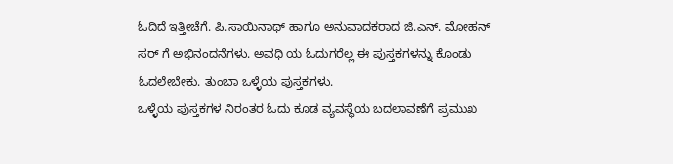ಓದಿದೆ ಇತ್ತೀಚೆಗೆ. ಪಿ.ಸಾಯಿನಾಥ್ ಹಾಗೂ ಅನುವಾದಕರಾದ ಜಿ.ಎನ್. ಮೋಹನ್ ಸರ್ ಗೆ ಅಭಿನಂದನೆಗಳು. ಅವಧಿ ಯ ಓದುಗರೆಲ್ಲ ಈ ಪುಸ್ತಕಗಳನ್ನು ಕೊಂಡು ಓದಲೇಬೇಕು. ತುಂಬಾ ಒಳ್ಳೆಯ ಪುಸ್ತಕಗಳು.
ಒಳ್ಳೆಯ ಪುಸ್ತಕಗಳ ನಿರಂತರ ಓದು ಕೂಡ ವ್ಯವಸ್ಥೆಯ ಬದಲಾವಣೆಗೆ ಪ್ರಮುಖ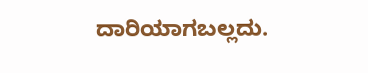ದಾರಿಯಾಗಬಲ್ಲದು.